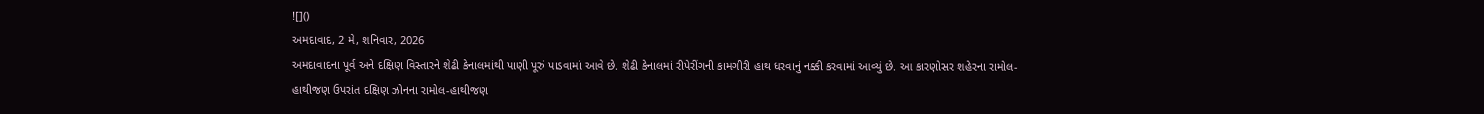![]()
અમદાવાદ, 2 મે, શનિવાર, 2026
અમદાવાદના પૂર્વ અને દક્ષિણ વિસ્તારને શેઢી કેનાલમાંથી પાણી પૂરું પાડવામાં આવે છે. શેઢી કેનાલમાં રીપેરીંગની કામગીરી હાથ ધરવાનું નક્કી કરવામાં આવ્યું છે. આ કારણોસર શહેરના રામોલ-હાથીજણ ઉપરાંત દક્ષિણ ઝોનના રામોલ-હાથીજણ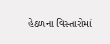હેઠળના વિસ્તારોમાં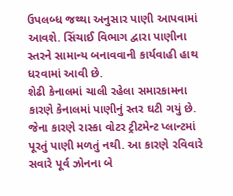ઉપલબ્ધ જથ્થા અનુસાર પાણી આપવામાં આવશે. સિંચાઈ વિભાગ દ્વારા પાણીના સ્તરને સામાન્ય બનાવવાની કાર્યવાહી હાથ ધરવામાં આવી છે.
શેઢી કેનાલમાં ચાલી રહેલા સમારકામના કારણે કેનાલમાં પાણીનું સ્તર ઘટી ગયું છે. જેના કારણે રાસ્કા વોટર ટ્રીટમેન્ટ પ્લાન્ટમાં પૂરતું પાણી મળતું નથી. આ કારણે રવિવારે સવારે પૂર્વ ઝોનના બે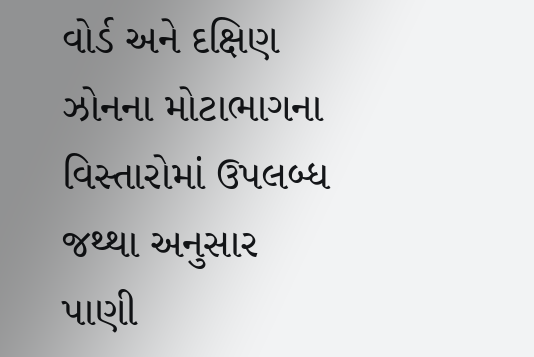વોર્ડ અને દક્ષિણ ઝોનના મોટાભાગના વિસ્તારોમાં ઉપલબ્ધ જથ્થા અનુસાર પાણી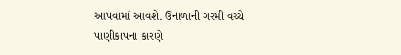આપવામાં આવશે. ઉનાળાની ગરમી વચ્ચે પાણીકાપના કારણે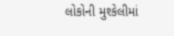લોકોની મુશ્કેલીમાં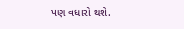પણ વધારો થશે.